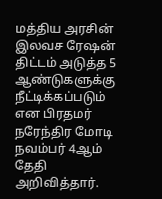மத்திய அரசின் இலவச ரேஷன் திட்டம் அடுத்த 5 ஆண்டுகளுக்கு நீட்டிக்கப்படும் என பிரதமர் நரேந்திர மோடி நவம்பர் 4ஆம் தேதி அறிவித்தார்.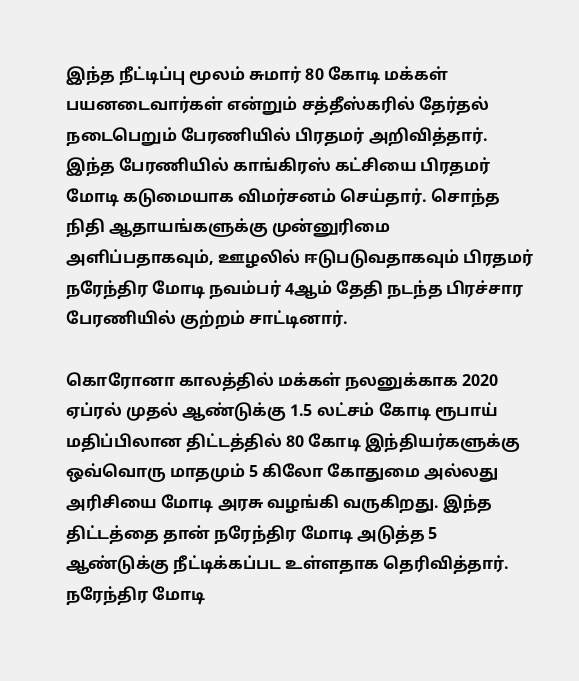இந்த நீட்டிப்பு மூலம் சுமார் 80 கோடி மக்கள் பயனடைவார்கள் என்றும் சத்தீஸ்கரில் தேர்தல் நடைபெறும் பேரணியில் பிரதமர் அறிவித்தார்.
இந்த பேரணியில் காங்கிரஸ் கட்சியை பிரதமர் மோடி கடுமையாக விமர்சனம் செய்தார். சொந்த நிதி ஆதாயங்களுக்கு முன்னுரிமை அளிப்பதாகவும், ஊழலில் ஈடுபடுவதாகவும் பிரதமர் நரேந்திர மோடி நவம்பர் 4ஆம் தேதி நடந்த பிரச்சார பேரணியில் குற்றம் சாட்டினார்.

கொரோனா காலத்தில் மக்கள் நலனுக்காக 2020 ஏப்ரல் முதல் ஆண்டுக்கு 1.5 லட்சம் கோடி ரூபாய் மதிப்பிலான திட்டத்தில் 80 கோடி இந்தியர்களுக்கு ஒவ்வொரு மாதமும் 5 கிலோ கோதுமை அல்லது அரிசியை மோடி அரசு வழங்கி வருகிறது. இந்த திட்டத்தை தான் நரேந்திர மோடி அடுத்த 5 ஆண்டுக்கு நீட்டிக்கப்பட உள்ளதாக தெரிவித்தார்.
நரேந்திர மோடி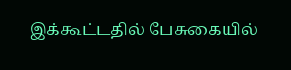இக்கூட்டதில் பேசுகையில்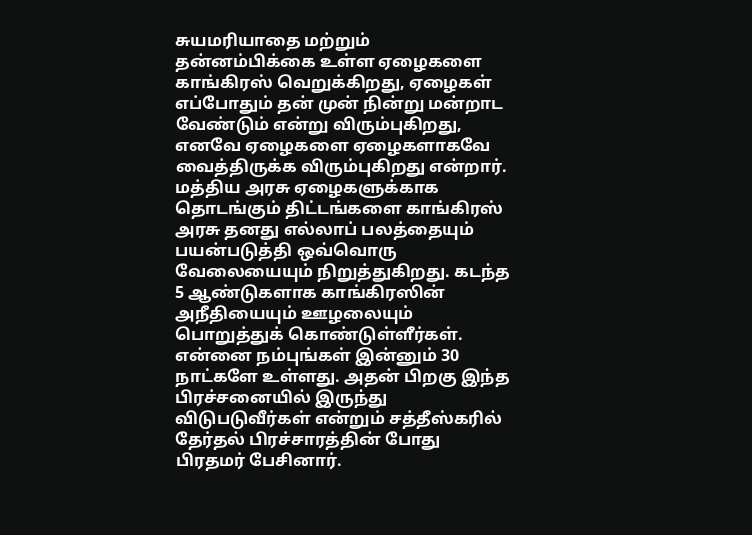சுயமரியாதை மற்றும் தன்னம்பிக்கை உள்ள ஏழைகளை காங்கிரஸ் வெறுக்கிறது, ஏழைகள் எப்போதும் தன் முன் நின்று மன்றாட வேண்டும் என்று விரும்புகிறது, எனவே ஏழைகளை ஏழைகளாகவே வைத்திருக்க விரும்புகிறது என்றார்.
மத்திய அரசு ஏழைகளுக்காக தொடங்கும் திட்டங்களை காங்கிரஸ் அரசு தனது எல்லாப் பலத்தையும் பயன்படுத்தி ஒவ்வொரு வேலையையும் நிறுத்துகிறது. கடந்த 5 ஆண்டுகளாக காங்கிரஸின் அநீதியையும் ஊழலையும் பொறுத்துக் கொண்டுள்ளீர்கள். என்னை நம்புங்கள் இன்னும் 30 நாட்களே உள்ளது. அதன் பிறகு இந்த பிரச்சனையில் இருந்து விடுபடுவீர்கள் என்றும் சத்தீஸ்கரில் தேர்தல் பிரச்சாரத்தின் போது பிரதமர் பேசினார்.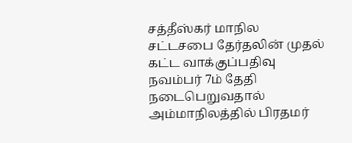சத்தீஸ்கர் மாநில சட்டசபை தேர்தலின் முதல் கட்ட வாக்குப்பதிவு நவம்பர் 7ம் தேதி நடைபெறுவதால் அம்மாநிலத்தில் பிரதமர்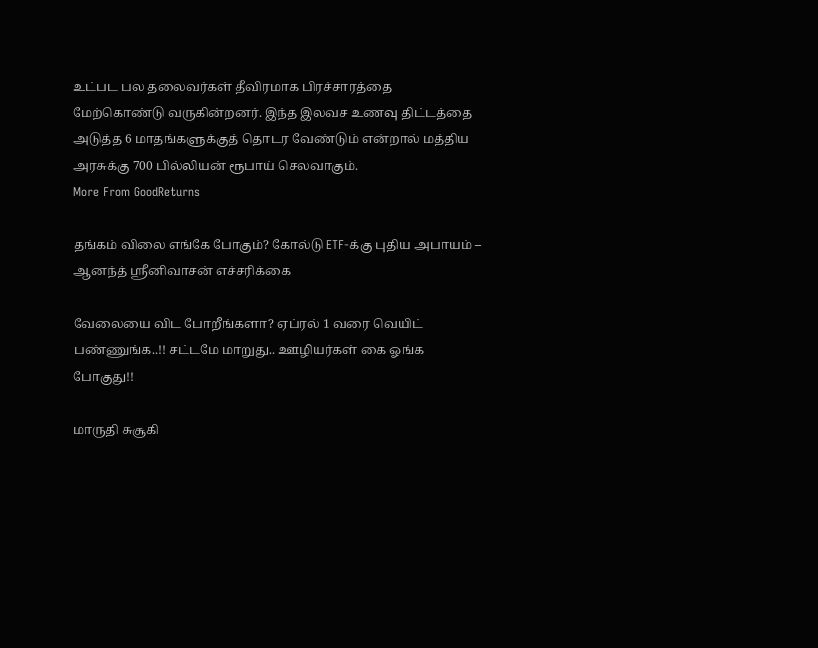உட்பட பல தலைவர்கள் தீவிரமாக பிரச்சாரத்தை மேற்கொண்டு வருகின்றனர். இந்த இலவச உணவு திட்டத்தை அடுத்த 6 மாதங்களுக்குத் தொடர வேண்டும் என்றால் மத்திய அரசுக்கு 700 பில்லியன் ரூபாய் செலவாகும்.
More From GoodReturns

தங்கம் விலை எங்கே போகும்? கோல்டு ETF-க்கு புதிய அபாயம் – ஆனந்த் ஸ்ரீனிவாசன் எச்சரிக்கை

வேலையை விட போறீங்களா? ஏப்ரல் 1 வரை வெயிட் பண்ணுங்க..!! சட்டமே மாறுது.. ஊழியர்கள் கை ஓங்க போகுது!!

மாருதி சுசூகி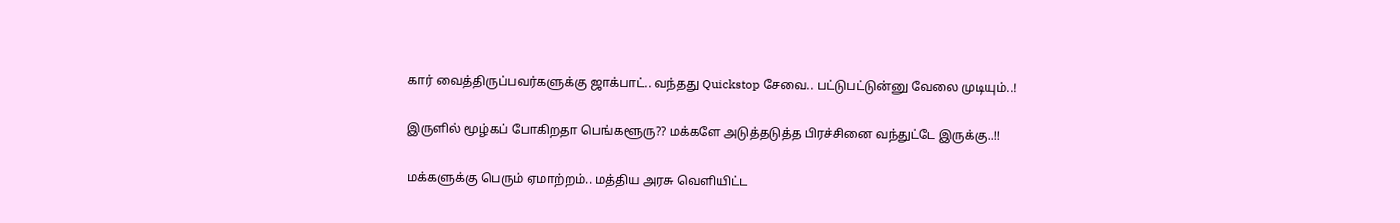கார் வைத்திருப்பவர்களுக்கு ஜாக்பாட்.. வந்தது Quickstop சேவை.. பட்டுபட்டுன்னு வேலை முடியும்..!

இருளில் மூழ்கப் போகிறதா பெங்களூரு?? மக்களே அடுத்தடுத்த பிரச்சினை வந்துட்டே இருக்கு..!!

மக்களுக்கு பெரும் ஏமாற்றம்.. மத்திய அரசு வெளியிட்ட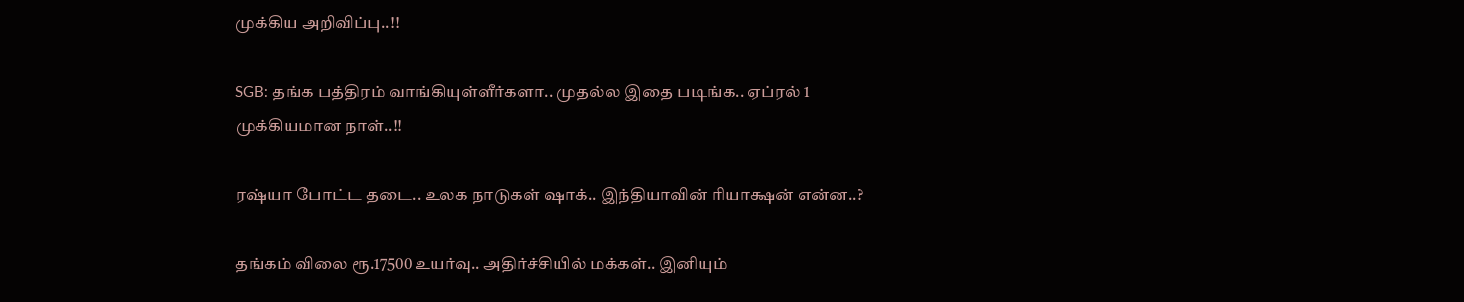முக்கிய அறிவிப்பு..!!

SGB: தங்க பத்திரம் வாங்கியுள்ளீர்களா.. முதல்ல இதை படிங்க.. ஏப்ரல் 1 முக்கியமான நாள்..!!

ரஷ்யா போட்ட தடை.. உலக நாடுகள் ஷாக்.. இந்தியாவின் ரியாக்ஷன் என்ன..?

தங்கம் விலை ரூ.17500 உயர்வு.. அதிர்ச்சியில் மக்கள்.. இனியும்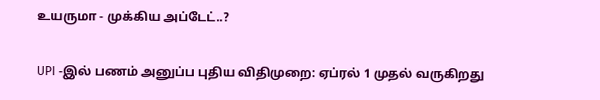உயருமா - முக்கிய அப்டேட்..?

UPI -இல் பணம் அனுப்ப புதிய விதிமுறை: ஏப்ரல் 1 முதல் வருகிறது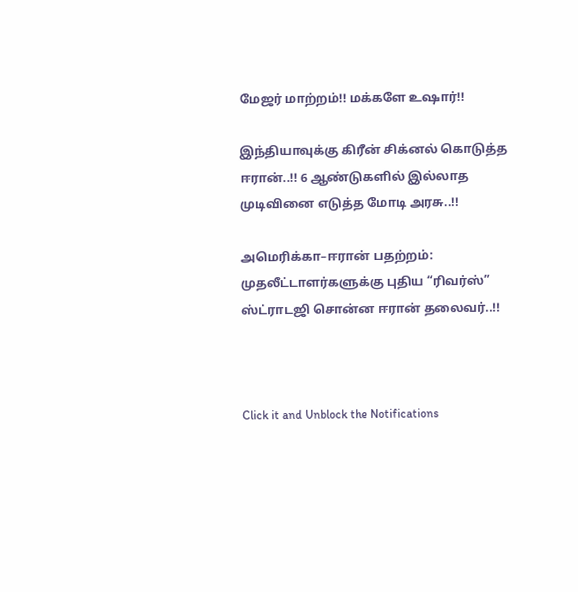மேஜர் மாற்றம்!! மக்களே உஷார்!!

இந்தியாவுக்கு கிரீன் சிக்னல் கொடுத்த ஈரான்..!! 6 ஆண்டுகளில் இல்லாத முடிவினை எடுத்த மோடி அரசு..!!

அமெரிக்கா–ஈரான் பதற்றம்: முதலீட்டாளர்களுக்கு புதிய “ரிவர்ஸ்” ஸ்ட்ராடஜி சொன்ன ஈரான் தலைவர்..!!



Click it and Unblock the Notifications